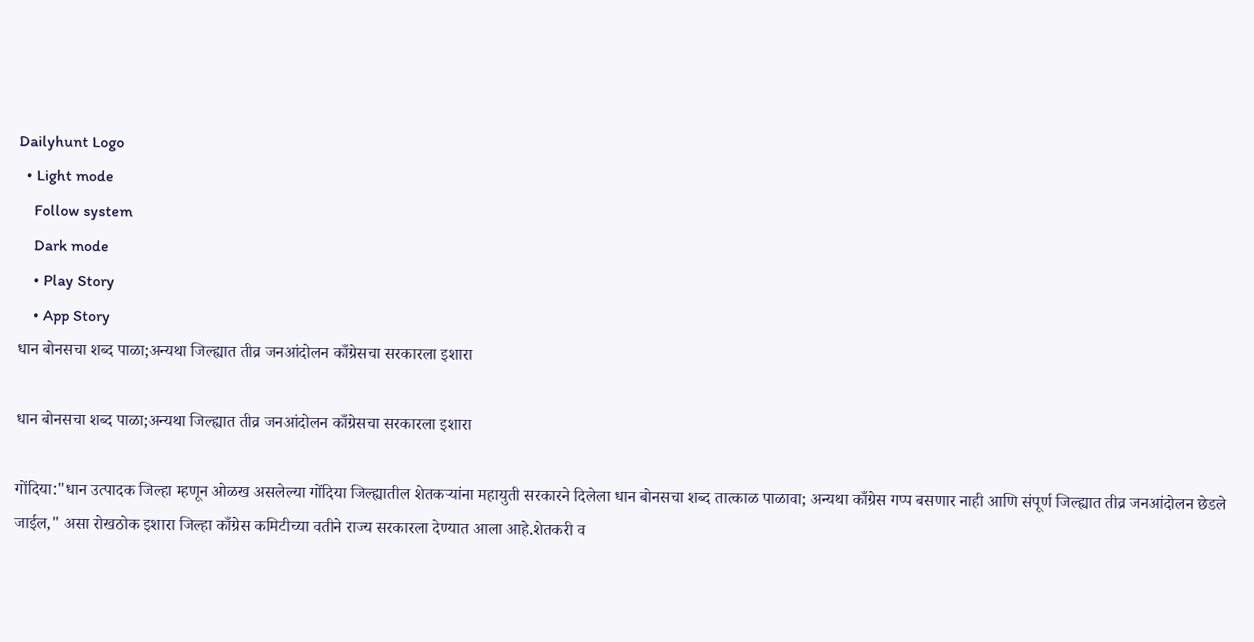Dailyhunt Logo
  • Light mode
    Follow system
    Dark mode
    • Play Story
    • App Story
धान बोनसचा शब्द पाळा;अन्यथा जिल्ह्यात तीव्र जनआंदोलन काँग्रेसचा सरकारला इशारा

धान बोनसचा शब्द पाळा;अन्यथा जिल्ह्यात तीव्र जनआंदोलन काँग्रेसचा सरकारला इशारा

गोंदिया:"धान उत्पादक जिल्हा म्हणून ओळख असलेल्या गोंदिया जिल्ह्यातील शेतकऱ्यांना महायुती सरकारने दिलेला धान बोनसचा शब्द तात्काळ पाळावा; अन्यथा काँग्रेस गप्प बसणार नाही आणि संपूर्ण जिल्ह्यात तीव्र जनआंदोलन छेडले जाईल," असा रोखठोक इशारा जिल्हा काँग्रेस कमिटीच्या वतीने राज्य सरकारला देण्यात आला आहे.शेतकरी व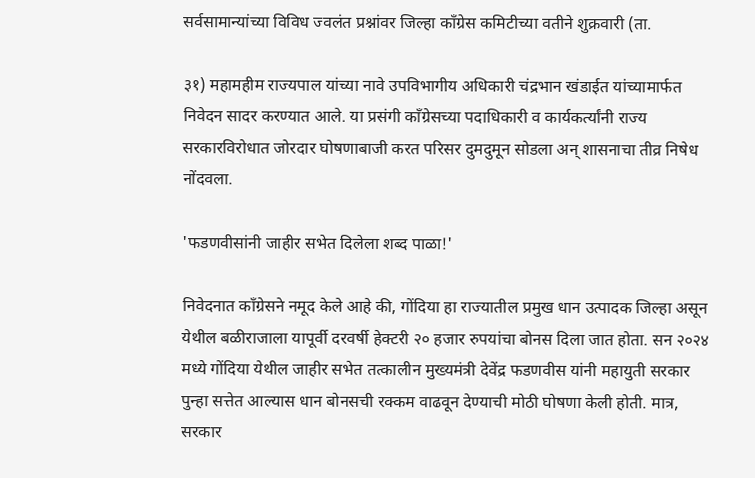सर्वसामान्यांच्या विविध ज्वलंत प्रश्नांवर जिल्हा काँग्रेस कमिटीच्या वतीने शुक्रवारी (ता.

३१) महामहीम राज्यपाल यांच्या नावे उपविभागीय अधिकारी चंद्रभान खंडाईत यांच्यामार्फत निवेदन सादर करण्यात आले. या प्रसंगी काँग्रेसच्या पदाधिकारी व कार्यकर्त्यांनी राज्य सरकारविरोधात जोरदार घोषणाबाजी करत परिसर दुमदुमून सोडला अन् शासनाचा तीव्र निषेध नोंदवला.

'फडणवीसांनी जाहीर सभेत दिलेला शब्द पाळा!'

निवेदनात काँग्रेसने नमूद केले आहे की, गोंदिया हा राज्यातील प्रमुख धान उत्पादक जिल्हा असून येथील बळीराजाला यापूर्वी दरवर्षी हेक्टरी २० हजार रुपयांचा बोनस दिला जात होता. सन २०२४ मध्ये गोंदिया येथील जाहीर सभेत तत्कालीन मुख्यमंत्री देवेंद्र फडणवीस यांनी महायुती सरकार पुन्हा सत्तेत आल्यास धान बोनसची रक्कम वाढवून देण्याची मोठी घोषणा केली होती. मात्र, सरकार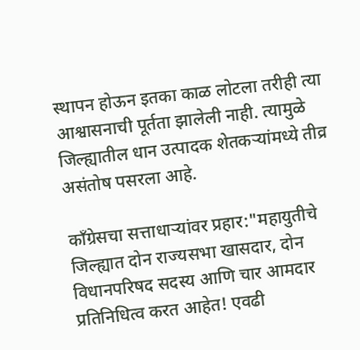स्थापन होऊन इतका काळ लोटला तरीही त्या आश्वासनाची पूर्तता झालेली नाही. त्यामुळे जिल्ह्यातील धान उत्पादक शेतकऱ्यांमध्ये तीव्र असंतोष पसरला आहे.

काँग्रेसचा सत्ताधाऱ्यांवर प्रहार:"महायुतीचे जिल्ह्यात दोन राज्यसभा खासदार, दोन विधानपरिषद सदस्य आणि चार आमदार प्रतिनिधित्व करत आहेत! एवढी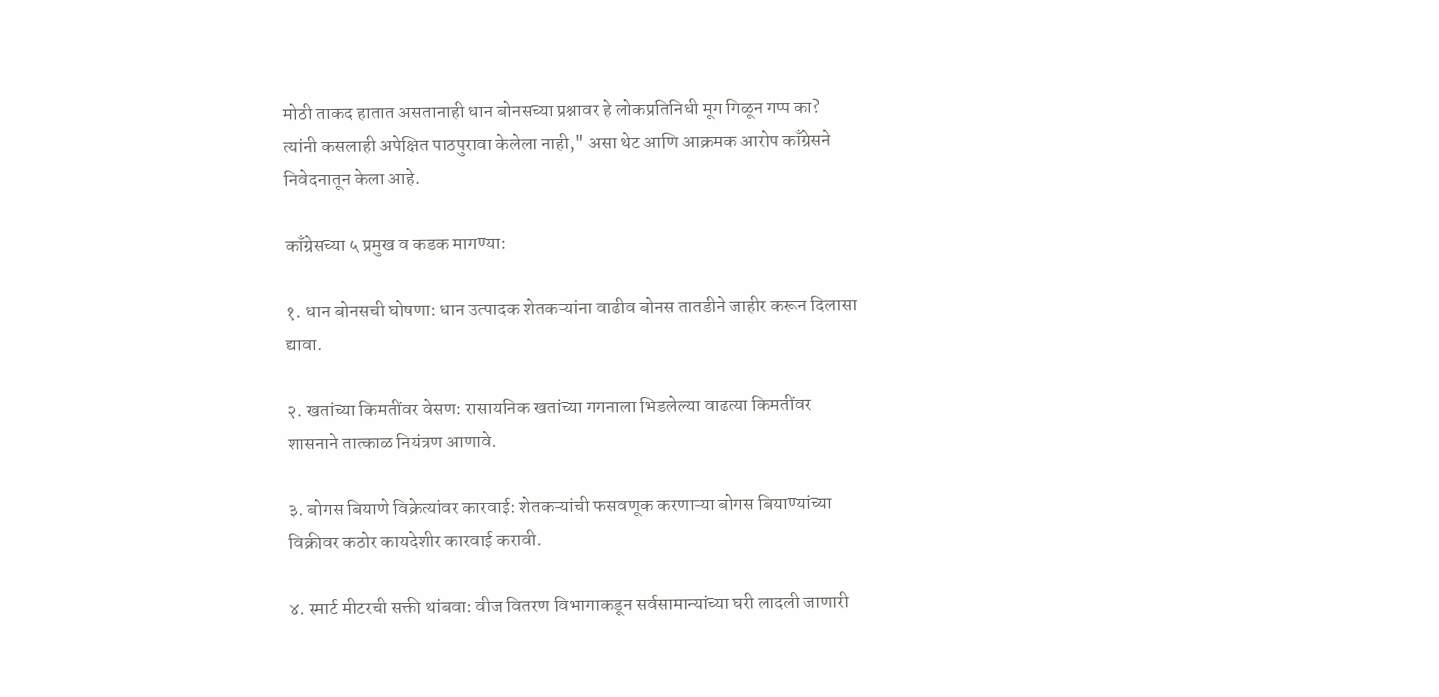मोठी ताकद हातात असतानाही धान बोनसच्या प्रश्नावर हे लोकप्रतिनिधी मूग गिळून गप्प का? त्यांनी कसलाही अपेक्षित पाठपुरावा केलेला नाही," असा थेट आणि आक्रमक आरोप काँग्रेसने निवेदनातून केला आहे.

काँग्रेसच्या ५ प्रमुख व कडक मागण्या:

१. धान बोनसची घोषणा: धान उत्पादक शेतकऱ्यांना वाढीव बोनस तातडीने जाहीर करून दिलासा द्यावा.

२. खतांच्या किमतींवर वेसण: रासायनिक खतांच्या गगनाला भिडलेल्या वाढत्या किमतींवर शासनाने तात्काळ नियंत्रण आणावे.

३. बोगस बियाणे विक्रेत्यांवर कारवाई: शेतकऱ्यांची फसवणूक करणाऱ्या बोगस बियाण्यांच्या विक्रीवर कठोर कायदेशीर कारवाई करावी.

४. स्मार्ट मीटरची सक्ती थांबवा: वीज वितरण विभागाकडून सर्वसामान्यांच्या घरी लादली जाणारी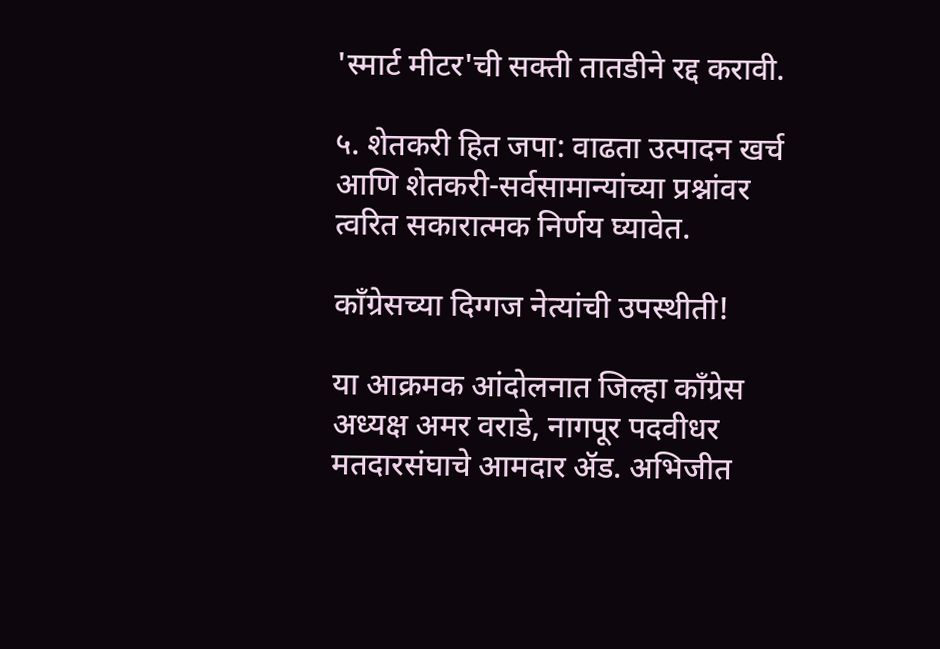'स्मार्ट मीटर'ची सक्ती तातडीने रद्द करावी.

५. शेतकरी हित जपा: वाढता उत्पादन खर्च आणि शेतकरी-सर्वसामान्यांच्या प्रश्नांवर त्वरित सकारात्मक निर्णय घ्यावेत.

काँग्रेसच्या दिग्गज नेत्यांची उपस्थीती!

या आक्रमक आंदोलनात जिल्हा काँग्रेस अध्यक्ष अमर वराडे, नागपूर पदवीधर मतदारसंघाचे आमदार ॲड. अभिजीत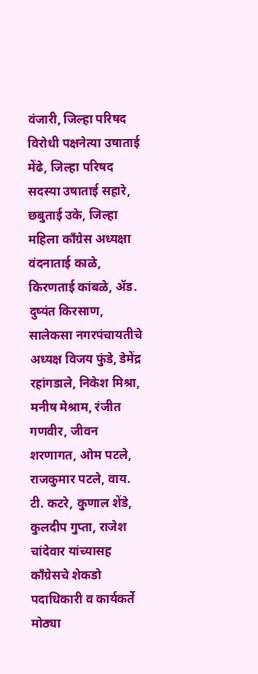वंजारी, जिल्हा परिषद विरोधी पक्षनेत्या उषाताई मेंढे, जिल्हा परिषद सदस्या उषाताई सहारे, छबुताई उके, जिल्हा महिला काँग्रेस अध्यक्षा वंदनाताई काळे, किरणताई कांबळे, ॲड. दुष्यंत किरसाण, सालेकसा नगरपंचायतीचे अध्यक्ष विजय फुंडे, डेमेंद्र रहांगडाले, निकेश मिश्रा, मनीष मेश्राम, रंजीत गणवीर, जीवन शरणागत, ओम पटले, राजकुमार पटले, वाय. टी. कटरे, कुणाल शेंडे, कुलदीप गुप्ता, राजेश चांदेवार यांच्यासह काँग्रेसचे शेकडो पदाधिकारी व कार्यकर्ते मोठ्या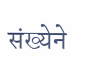संख्येने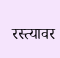रस्त्यावर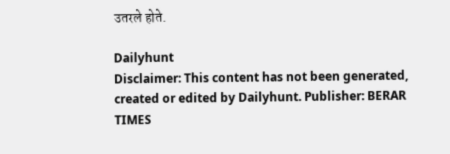उतरले होते.

Dailyhunt
Disclaimer: This content has not been generated, created or edited by Dailyhunt. Publisher: BERAR TIMES